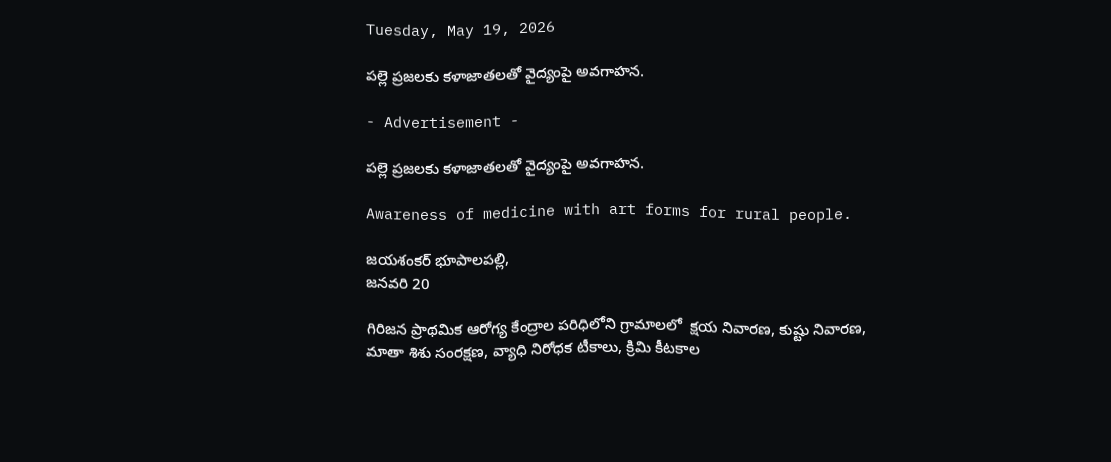Tuesday, May 19, 2026

పల్లె ప్రజలకు కళాజాతలతో వైద్యంపై అవగాహన.

- Advertisement -

పల్లె ప్రజలకు కళాజాతలతో వైద్యంపై అవగాహన.

Awareness of medicine with art forms for rural people.

జయశంకర్ భూపాలపల్లి,
జనవరి 20

గిరిజన ప్రాథమిక ఆరోగ్య కేంద్రాల పరిధిలోని గ్రామాలలో  క్షయ నివారణ, కుష్టు నివారణ, మాతా శిశు సంరక్షణ, వ్యాధి నిరోధక టీకాలు, క్రిమి కీటకాల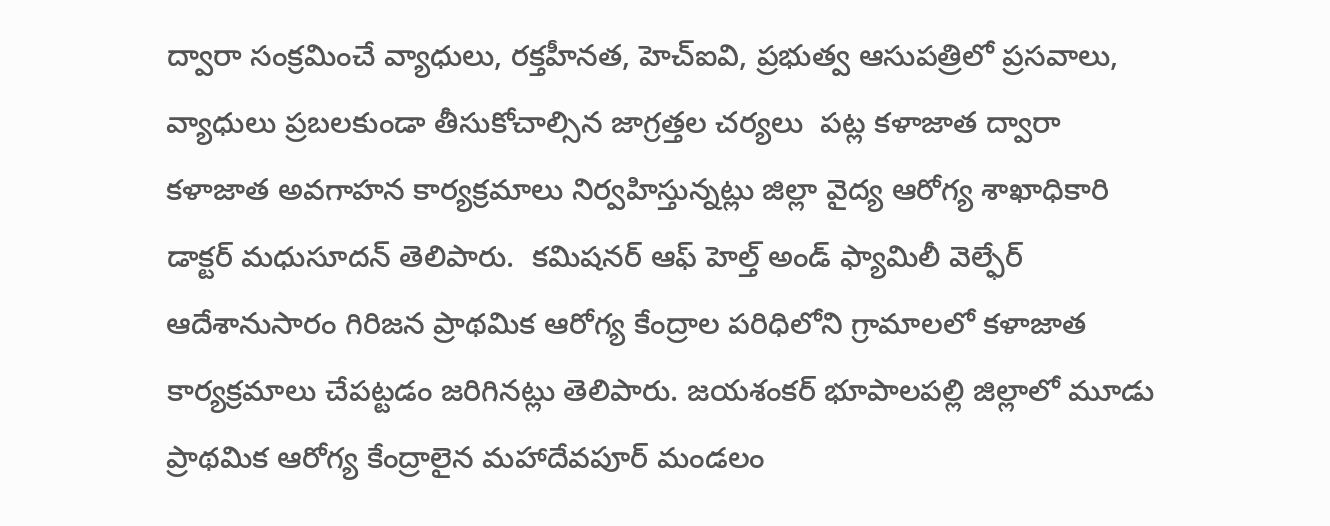ద్వారా సంక్రమించే వ్యాధులు, రక్తహీనత, హెచ్ఐవి, ప్రభుత్వ ఆసుపత్రిలో ప్రసవాలు, వ్యాధులు ప్రబలకుండా తీసుకోచాల్సిన జాగ్రత్తల చర్యలు  పట్ల కళాజాత ద్వారా
కళాజాత అవగాహన కార్యక్రమాలు నిర్వహిస్తున్నట్లు జిల్లా వైద్య ఆరోగ్య శాఖాధికారి డాక్టర్ మధుసూదన్ తెలిపారు.  కమిషనర్ ఆఫ్ హెల్త్ అండ్ ఫ్యామిలీ వెల్ఫేర్ ఆదేశానుసారం గిరిజన ప్రాథమిక ఆరోగ్య కేంద్రాల పరిధిలోని గ్రామాలలో కళాజాత కార్యక్రమాలు చేపట్టడం జరిగినట్లు తెలిపారు. జయశంకర్ భూపాలపల్లి జిల్లాలో మూడు ప్రాథమిక ఆరోగ్య కేంద్రాలైన మహాదేవపూర్ మండలం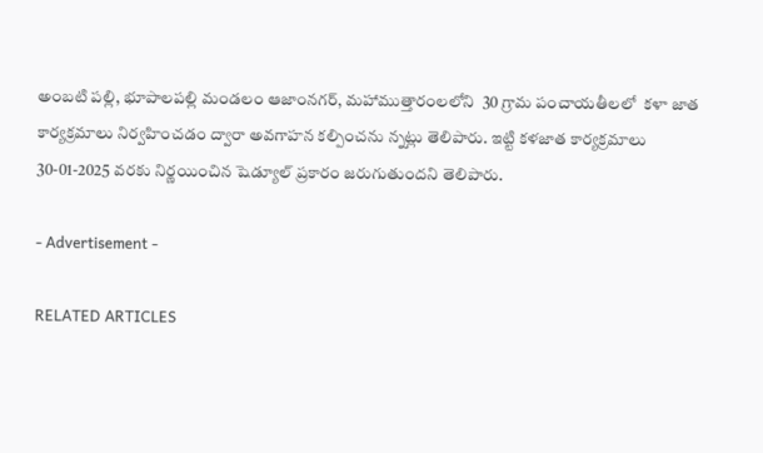అంబటి పల్లి, భూపాలపల్లి మండలం ఆజాంనగర్, మహాముత్తారంలలోని  30 గ్రామ పంచాయతీలలో  కళా జాత కార్యక్రమాలు నిర్వహించడం ద్వారా అవగాహన కల్పించను న్నట్లు తెలిపారు. ఇట్టి కళజాత కార్యక్రమాలు  30-01-2025 వరకు నిర్ణయించిన షెడ్యూల్ ప్రకారం జరుగుతుందని తెలిపారు.

- Advertisement -

RELATED ARTICLES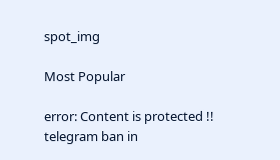spot_img

Most Popular

error: Content is protected !!
telegram ban in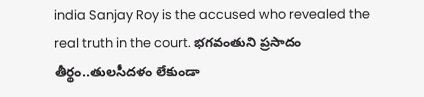india Sanjay Roy is the accused who revealed the real truth in the court. భగవంతుని ప్రసాదం తీర్థం..తులసీదళం లేకుండా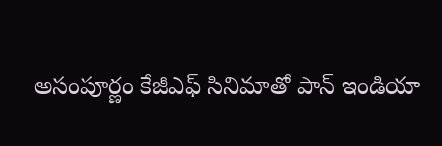అసంపూర్ణం కేజీఎఫ్ సినిమాతో పాన్ ఇండియా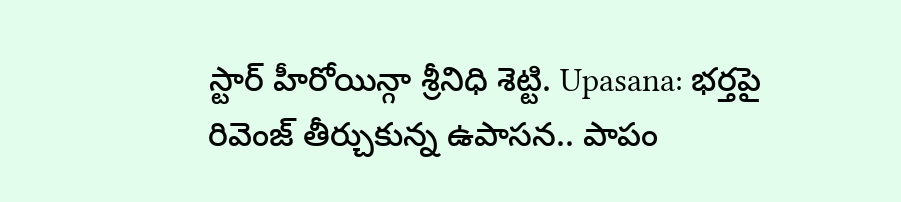స్టార్ హీరోయిన్గా శ్రీనిధి శెట్టి. Upasana: భర్తపై రివెంజ్ తీర్చుకున్న ఉపాసన.. పాపం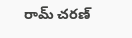రామ్ చరణ్